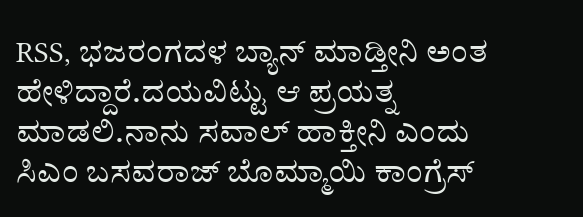RSS, ಭಜರಂಗದಳ ಬ್ಯಾನ್ ಮಾಡ್ತೀನಿ ಅಂತ ಹೇಳಿದ್ದಾರೆ.ದಯವಿಟ್ಟು ಆ ಪ್ರಯತ್ನ ಮಾಡಲಿ.ನಾನು ಸವಾಲ್ ಹಾಕ್ತೀನಿ ಎಂದು ಸಿಎಂ ಬಸವರಾಜ್ ಬೊಮ್ಮಾಯಿ ಕಾಂಗ್ರೆಸ್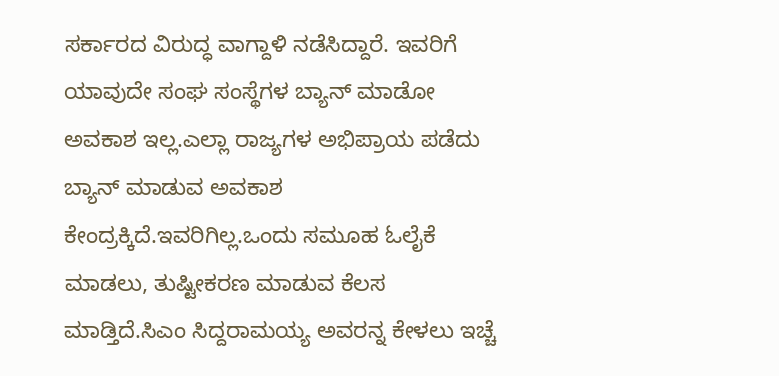ಸರ್ಕಾರದ ವಿರುದ್ಧ ವಾಗ್ದಾಳಿ ನಡೆಸಿದ್ದಾರೆ. ಇವರಿಗೆ ಯಾವುದೇ ಸಂಘ ಸಂಸ್ಥೆಗಳ ಬ್ಯಾನ್ ಮಾಡೋ ಅವಕಾಶ ಇಲ್ಲ.ಎಲ್ಲಾ ರಾಜ್ಯಗಳ ಅಭಿಪ್ರಾಯ ಪಡೆದು ಬ್ಯಾನ್ ಮಾಡುವ ಅವಕಾಶ ಕೇಂದ್ರಕ್ಕಿದೆ.ಇವರಿಗಿಲ್ಲ.ಒಂದು ಸಮೂಹ ಓಲೈಕೆ ಮಾಡಲು, ತುಷ್ಟೀಕರಣ ಮಾಡುವ ಕೆಲಸ ಮಾಡ್ತಿದೆ.ಸಿಎಂ ಸಿದ್ದರಾಮಯ್ಯ ಅವರನ್ನ ಕೇಳಲು ಇಚ್ಚೆ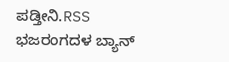ಪಡ್ತೀನಿ.RSS ಭಜರಂಗದಳ ಬ್ಯಾನ್